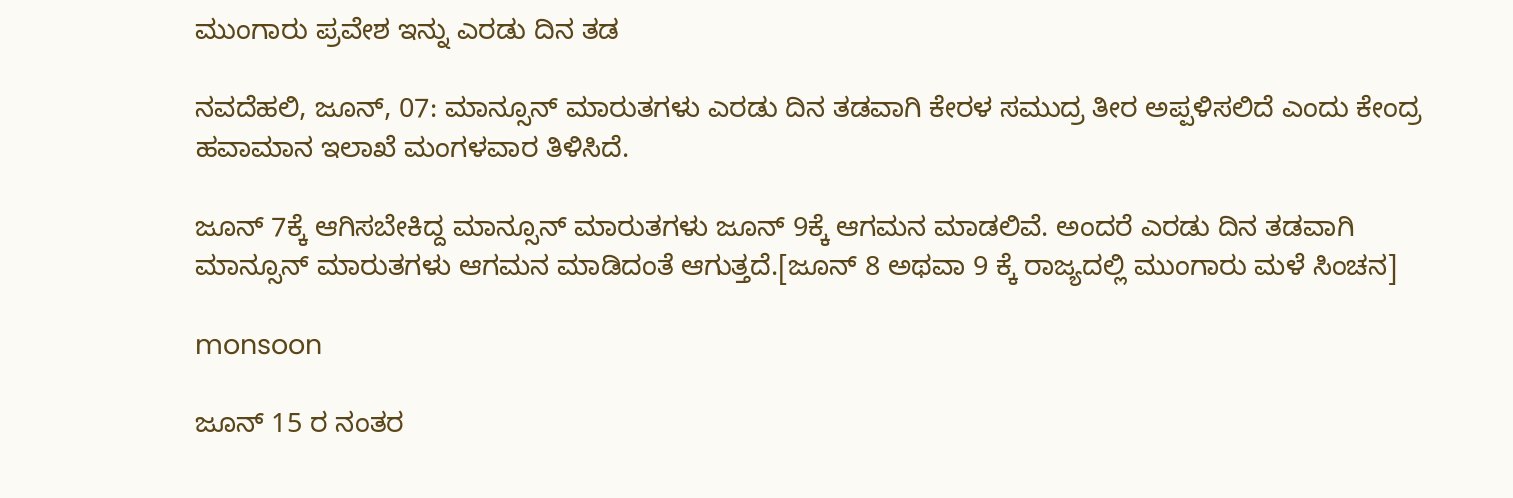ಮುಂಗಾರು ಪ್ರವೇಶ ಇನ್ನು ಎರಡು ದಿನ ತಡ

ನವದೆಹಲಿ, ಜೂನ್, 07: ಮಾನ್ಸೂನ್ ಮಾರುತಗಳು ಎರಡು ದಿನ ತಡವಾಗಿ ಕೇರಳ ಸಮುದ್ರ ತೀರ ಅಪ್ಪಳಿಸಲಿದೆ ಎಂದು ಕೇಂದ್ರ ಹವಾಮಾನ ಇಲಾಖೆ ಮಂಗಳವಾರ ತಿಳಿಸಿದೆ.

ಜೂನ್ 7ಕ್ಕೆ ಆಗಿಸಬೇಕಿದ್ದ ಮಾನ್ಸೂನ್ ಮಾರುತಗಳು ಜೂನ್ 9ಕ್ಕೆ ಆಗಮನ ಮಾಡಲಿವೆ. ಅಂದರೆ ಎರಡು ದಿನ ತಡವಾಗಿ ಮಾನ್ಸೂನ್ ಮಾರುತಗಳು ಆಗಮನ ಮಾಡಿದಂತೆ ಆಗುತ್ತದೆ.[ಜೂನ್ 8 ಅಥವಾ 9 ಕ್ಕೆ ರಾಜ್ಯದಲ್ಲಿ ಮುಂಗಾರು ಮಳೆ ಸಿಂಚನ]

monsoon

ಜೂನ್ 15 ರ ನಂತರ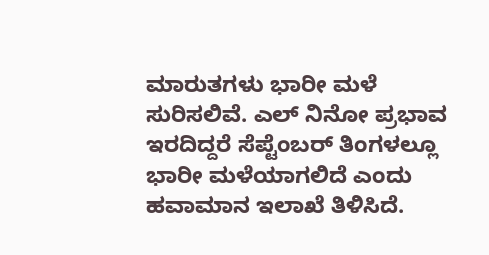ಮಾರುತಗಳು ಭಾರೀ ಮಳೆ ಸುರಿಸಲಿವೆ. ಎಲ್ ನಿನೋ ಪ್ರಭಾವ ಇರದಿದ್ದರೆ ಸೆಪ್ಟೆಂಬರ್ ತಿಂಗಳಲ್ಲೂ ಭಾರೀ ಮಳೆಯಾಗಲಿದೆ ಎಂದು ಹವಾಮಾನ ಇಲಾಖೆ ತಿಳಿಸಿದೆ.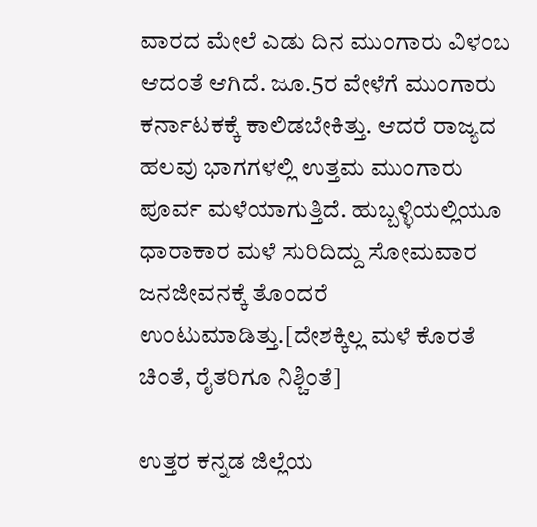ವಾರದ ಮೇಲೆ ಎಡು ದಿನ ಮುಂಗಾರು ವಿಳಂಬ ಆದಂತೆ ಆಗಿದೆ. ಜೂ.5ರ ವೇಳೆಗೆ ಮುಂಗಾರು ಕರ್ನಾಟಕಕ್ಕೆ ಕಾಲಿಡಬೇಕಿತ್ತು. ಆದರೆ ರಾಜ್ಯದ ಹಲವು ಭಾಗಗಳಲ್ಲಿ ಉತ್ತಮ ಮುಂಗಾರು ಪೂರ್ವ ಮಳೆಯಾಗುತ್ತಿದೆ. ಹುಬ್ಬಳ್ಳಿಯಲ್ಲಿಯೂ ಧಾರಾಕಾರ ಮಳೆ ಸುರಿದಿದ್ದು ಸೋಮವಾರ ಜನಜೀವನಕ್ಕೆ ತೊಂದರೆ ಉಂಟುಮಾಡಿತ್ತು.[ದೇಶಕ್ಕಿಲ್ಲ ಮಳೆ ಕೊರತೆ ಚಿಂತೆ, ರೈತರಿಗೂ ನಿಶ್ಚಿಂತೆ]

ಉತ್ತರ ಕನ್ನಡ ಜಿಲ್ಲೆಯ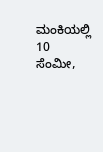ಮಂಕಿಯಲ್ಲಿ 10 ಸೆಂಮೀ,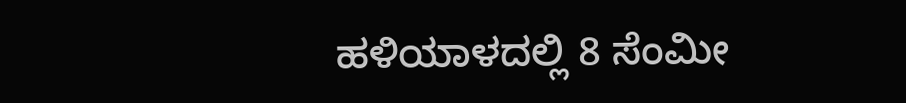ಹಳಿಯಾಳದಲ್ಲಿ 8 ಸೆಂಮೀ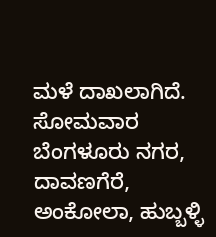ಮಳೆ ದಾಖಲಾಗಿದೆ. ಸೋಮವಾರ ಬೆಂಗಳೂರು ನಗರ, ದಾವಣಗೆರೆ, ಅಂಕೋಲಾ, ಹುಬ್ಬಳ್ಳಿ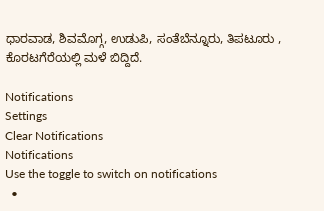ಧಾರವಾಡ, ಶಿವಮೊಗ್ಗ, ಉಡುಪಿ, ಸಂತೆಬೆನ್ನೂರು, ತಿಪಟೂರು , ಕೊರಟಗೆರೆಯಲ್ಲಿ ಮಳೆ ಬಿದ್ದಿದೆ.

Notifications
Settings
Clear Notifications
Notifications
Use the toggle to switch on notifications
  •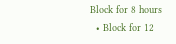Block for 8 hours
  • Block for 12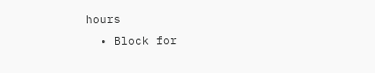hours
  • Block for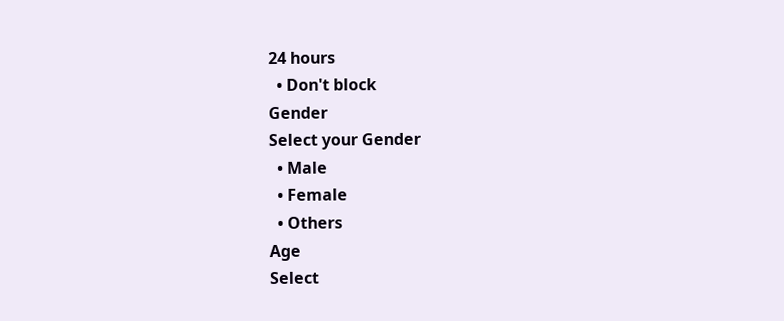24 hours
  • Don't block
Gender
Select your Gender
  • Male
  • Female
  • Others
Age
Select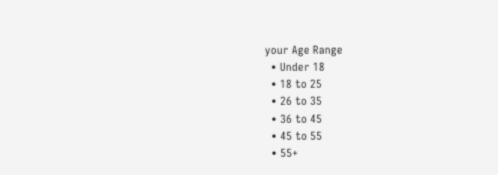your Age Range
  • Under 18
  • 18 to 25
  • 26 to 35
  • 36 to 45
  • 45 to 55
  • 55+